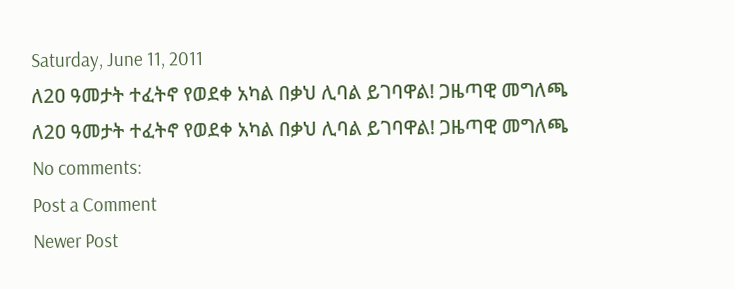Saturday, June 11, 2011
ለ2ዐ ዓመታት ተፈትኖ የወደቀ አካል በቃህ ሊባል ይገባዋል! ጋዜጣዊ መግለጫ
ለ2ዐ ዓመታት ተፈትኖ የወደቀ አካል በቃህ ሊባል ይገባዋል! ጋዜጣዊ መግለጫ
No comments:
Post a Comment
Newer Post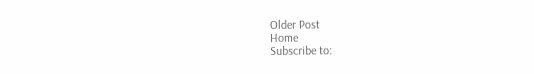Older Post
Home
Subscribe to: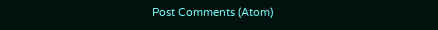Post Comments (Atom)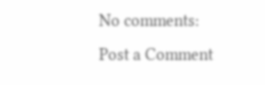No comments:
Post a Comment